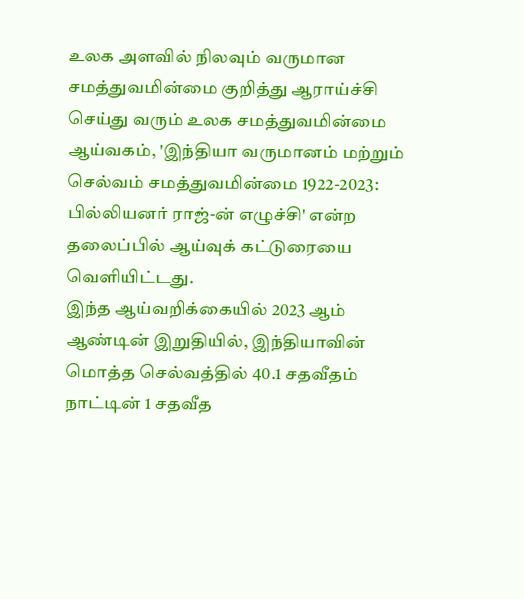உலக அளவில் நிலவும் வருமான சமத்துவமின்மை குறித்து ஆராய்ச்சி செய்து வரும் உலக சமத்துவமின்மை ஆய்வகம், 'இந்தியா வருமானம் மற்றும் செல்வம் சமத்துவமின்மை 1922-2023: பில்லியனர் ராஜ்-ன் எழுச்சி' என்ற தலைப்பில் ஆய்வுக் கட்டுரையை வெளியிட்டது.
இந்த ஆய்வறிக்கையில் 2023 ஆம் ஆண்டின் இறுதியில், இந்தியாவின் மொத்த செல்வத்தில் 40.1 சதவீதம் நாட்டின் 1 சதவீத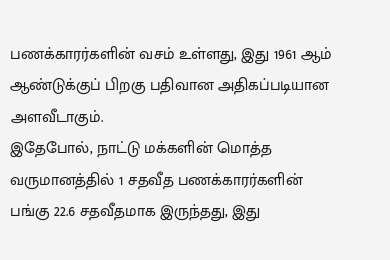பணக்காரர்களின் வசம் உள்ளது, இது 1961 ஆம் ஆண்டுக்குப் பிறகு பதிவான அதிகப்படியான அளவீடாகும்.
இதேபோல், நாட்டு மக்களின் மொத்த வருமானத்தில் 1 சதவீத பணக்காரர்களின் பங்கு 22.6 சதவீதமாக இருந்தது, இது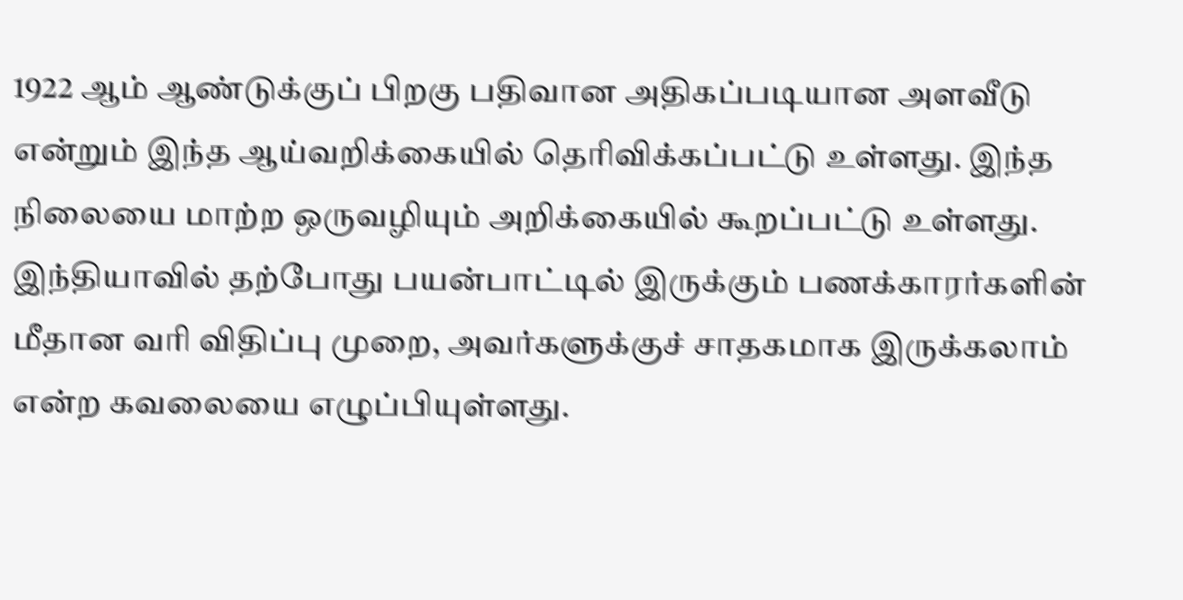1922 ஆம் ஆண்டுக்குப் பிறகு பதிவான அதிகப்படியான அளவீடு என்றும் இந்த ஆய்வறிக்கையில் தெரிவிக்கப்பட்டு உள்ளது. இந்த நிலையை மாற்ற ஒருவழியும் அறிக்கையில் கூறப்பட்டு உள்ளது.
இந்தியாவில் தற்போது பயன்பாட்டில் இருக்கும் பணக்காரர்களின் மீதான வரி விதிப்பு முறை, அவர்களுக்குச் சாதகமாக இருக்கலாம் என்ற கவலையை எழுப்பியுள்ளது.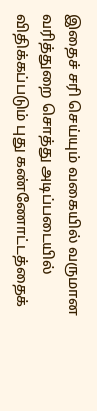இதைச் சரி செய்யும் வகையில் வருமான வரித்துறை சொத்து அடிப்படையில் விதிக்கப்படும் புது கண்ணோட்டத்தைக்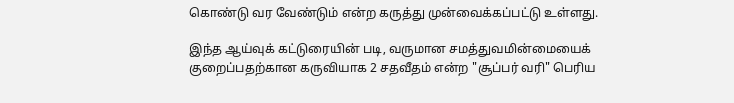கொண்டு வர வேண்டும் என்ற கருத்து முன்வைக்கப்பட்டு உள்ளது.

இந்த ஆய்வுக் கட்டுரையின் படி, வருமான சமத்துவமின்மையைக் குறைப்பதற்கான கருவியாக 2 சதவீதம் என்ற "சூப்பர் வரி" பெரிய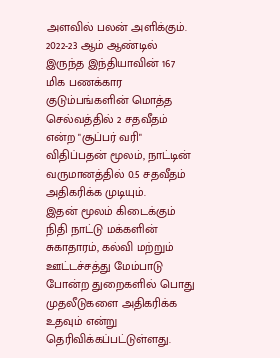அளவில் பலன் அளிக்கும். 2022-23 ஆம் ஆண்டில் இருந்த இந்தியாவின் 167 மிக பணக்கார குடும்பங்களின் மொத்த செல்வத்தில் 2 சதவீதம் என்ற "சூப்பர் வரி" விதிப்பதன் மூலம், நாட்டின் வருமானத்தில் 0.5 சதவீதம் அதிகரிக்க முடியும்.
இதன் மூலம் கிடைக்கும் நிதி நாட்டு மக்களின் சுகாதாரம், கல்வி மற்றும் ஊட்டச்சத்து மேம்பாடு போன்ற துறைகளில் பொது முதலீடுகளை அதிகரிக்க உதவும் என்று தெரிவிக்கப்பட்டுள்ளது.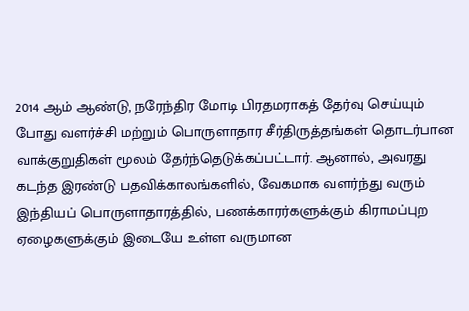2014 ஆம் ஆண்டு, நரேந்திர மோடி பிரதமராகத் தேர்வு செய்யும் போது வளர்ச்சி மற்றும் பொருளாதார சீர்திருத்தங்கள் தொடர்பான வாக்குறுதிகள் மூலம் தேர்ந்தெடுக்கப்பட்டார். ஆனால், அவரது கடந்த இரண்டு பதவிக்காலங்களில், வேகமாக வளர்ந்து வரும் இந்தியப் பொருளாதாரத்தில், பணக்காரர்களுக்கும் கிராமப்புற ஏழைகளுக்கும் இடையே உள்ள வருமான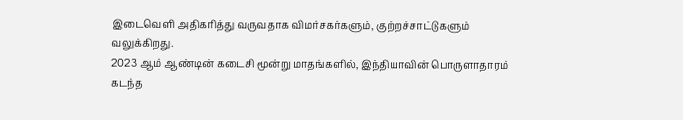இடைவெளி அதிகரித்து வருவதாக விமர்சகர்களும், குற்றச்சாட்டுகளும் வலுக்கிறது.
2023 ஆம் ஆண்டின் கடைசி மூன்று மாதங்களில், இந்தியாவின் பொருளாதாரம் கடந்த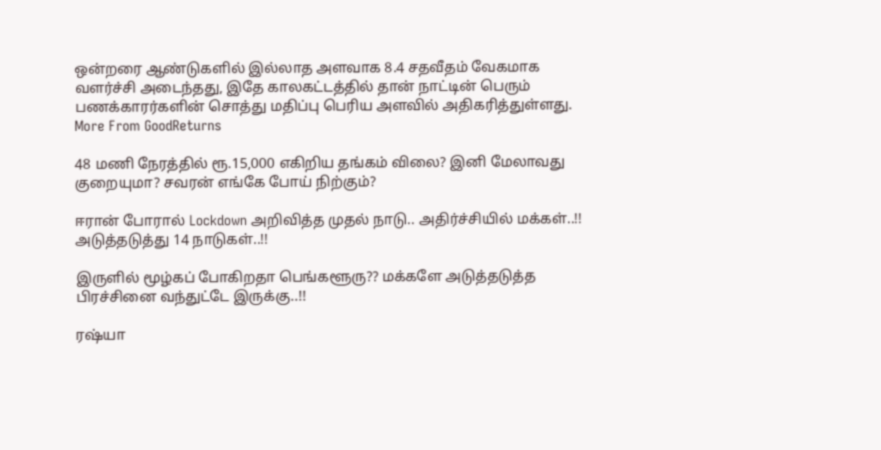ஒன்றரை ஆண்டுகளில் இல்லாத அளவாக 8.4 சதவீதம் வேகமாக வளர்ச்சி அடைந்தது, இதே காலகட்டத்தில் தான் நாட்டின் பெரும் பணக்காரர்களின் சொத்து மதிப்பு பெரிய அளவில் அதிகரித்துள்ளது.
More From GoodReturns

48 மணி நேரத்தில் ரூ.15,000 எகிறிய தங்கம் விலை? இனி மேலாவது குறையுமா? சவரன் எங்கே போய் நிற்கும்?

ஈரான் போரால் Lockdown அறிவித்த முதல் நாடு.. அதிர்ச்சியில் மக்கள்..!! அடுத்தடுத்து 14 நாடுகள்..!!

இருளில் மூழ்கப் போகிறதா பெங்களூரு?? மக்களே அடுத்தடுத்த பிரச்சினை வந்துட்டே இருக்கு..!!

ரஷ்யா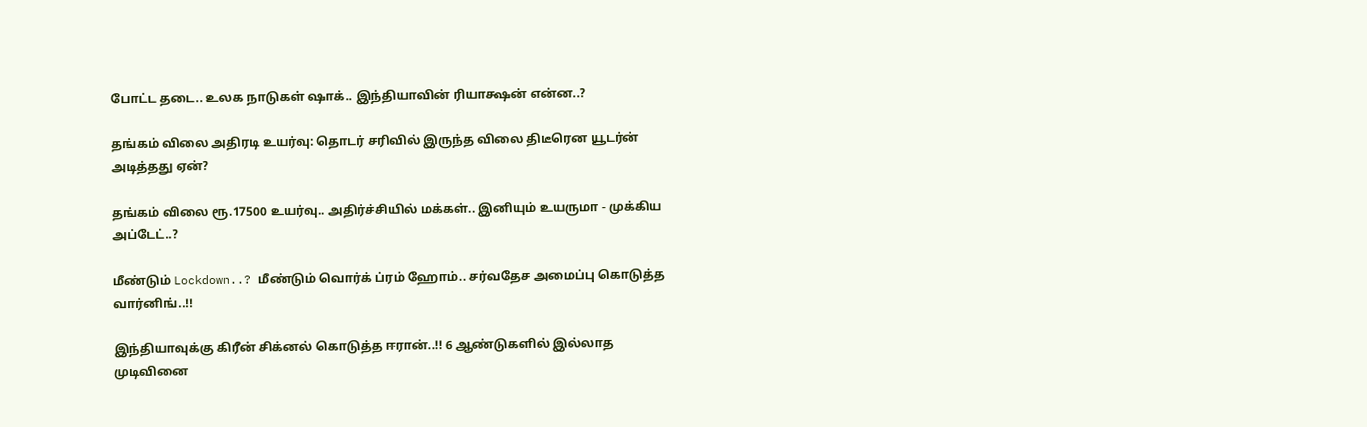போட்ட தடை.. உலக நாடுகள் ஷாக்.. இந்தியாவின் ரியாக்ஷன் என்ன..?

தங்கம் விலை அதிரடி உயர்வு: தொடர் சரிவில் இருந்த விலை திடீரென யூடர்ன் அடித்தது ஏன்?

தங்கம் விலை ரூ.17500 உயர்வு.. அதிர்ச்சியில் மக்கள்.. இனியும் உயருமா - முக்கிய அப்டேட்..?

மீண்டும் Lockdown..? மீண்டும் வொர்க் ப்ரம் ஹோம்.. சர்வதேச அமைப்பு கொடுத்த வார்னிங்..!!

இந்தியாவுக்கு கிரீன் சிக்னல் கொடுத்த ஈரான்..!! 6 ஆண்டுகளில் இல்லாத முடிவினை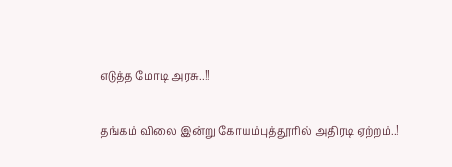எடுத்த மோடி அரசு..!!

தங்கம் விலை இன்று கோயம்புத்தூரில் அதிரடி ஏற்றம்..!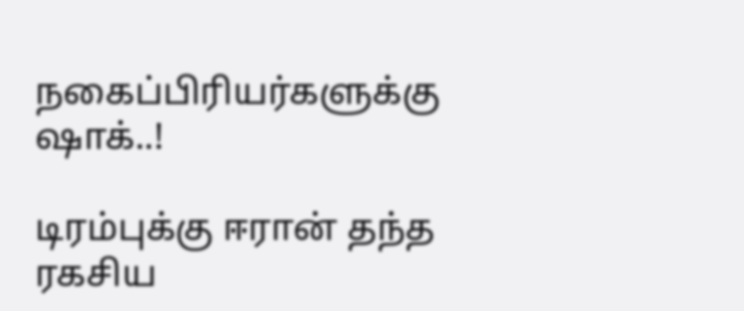நகைப்பிரியர்களுக்கு ஷாக்..!

டிரம்புக்கு ஈரான் தந்த ரகசிய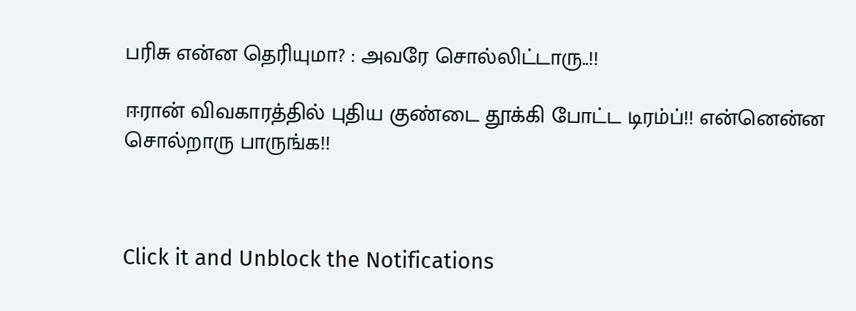பரிசு என்ன தெரியுமா? : அவரே சொல்லிட்டாரு..!!

ஈரான் விவகாரத்தில் புதிய குண்டை தூக்கி போட்ட டிரம்ப்!! என்னென்ன சொல்றாரு பாருங்க!!



Click it and Unblock the Notifications